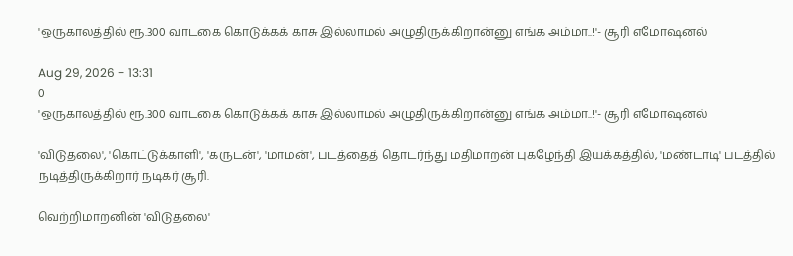'ஒருகாலத்தில் ரூ.300 வாடகை கொடுக்கக் காசு இல்லாமல் அழுதிருக்கிறான்னு எங்க அம்மா..!'- சூரி எமோஷனல்

Aug 29, 2026 - 13:31
0
'ஒருகாலத்தில் ரூ.300 வாடகை கொடுக்கக் காசு இல்லாமல் அழுதிருக்கிறான்னு எங்க அம்மா..!'- சூரி எமோஷனல்

'விடுதலை', 'கொட்டுக்காளி', 'கருடன்', 'மாமன்', படத்தைத் தொடர்ந்து மதிமாறன் புகழேந்தி இயக்கத்தில், 'மண்டாடி' படத்தில் நடித்திருக்கிறார் நடிகர் சூரி.

வெற்றிமாறனின் 'விடுதலை'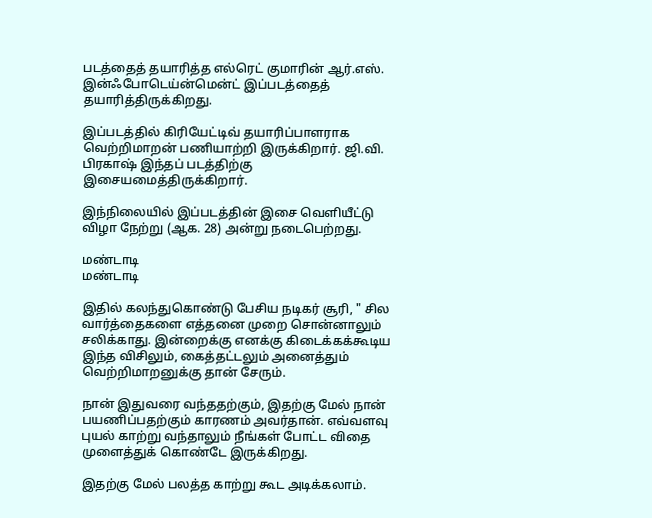படத்தைத் தயாரித்த எல்ரெட் குமாரின் ஆர்.எஸ். இன்ஃபோடெய்ன்மென்ட் இப்படத்தைத் தயாரித்திருக்கிறது.

இப்படத்தில் கிரியேட்டிவ் தயாரிப்பாளராக வெற்றிமாறன் பணியாற்றி இருக்கிறார். ஜி.வி. பிரகாஷ் இந்தப் படத்திற்கு இசையமைத்திருக்கிறார்.

இந்நிலையில் இப்படத்தின் இசை வெளியீட்டு விழா நேற்று (ஆக. 28) அன்று நடைபெற்றது.

மண்டாடி
மண்டாடி

இதில் கலந்துகொண்டு பேசிய நடிகர் சூரி, " சில வார்த்தைகளை எத்தனை முறை சொன்னாலும் சலிக்காது. இன்றைக்கு எனக்கு கிடைக்கக்கூடிய இந்த விசிலும், கைத்தட்டலும் அனைத்தும் வெற்றிமாறனுக்கு தான் சேரும்.

நான் இதுவரை வந்ததற்கும், இதற்கு மேல் நான் பயணிப்பதற்கும் காரணம் அவர்தான். எவ்வளவு புயல் காற்று வந்தாலும் நீங்கள் போட்ட விதை முளைத்துக் கொண்டே இருக்கிறது.

இதற்கு மேல் பலத்த காற்று கூட அடிக்கலாம்.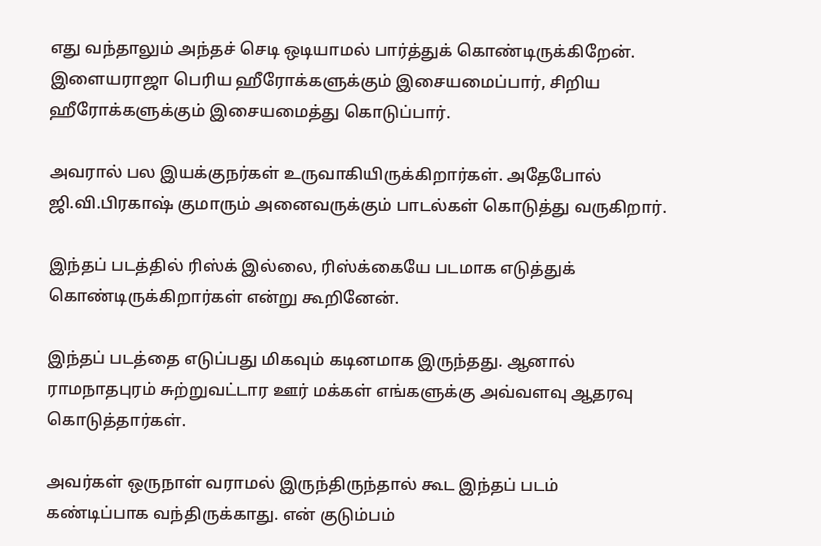எது வந்தாலும் அந்தச் செடி ஒடியாமல் பார்த்துக் கொண்டிருக்கிறேன். இளையராஜா பெரிய ஹீரோக்களுக்கும் இசையமைப்பார், சிறிய ஹீரோக்களுக்கும் இசையமைத்து கொடுப்பார்.

அவரால் பல இயக்குநர்கள் உருவாகியிருக்கிறார்கள். அதேபோல் ஜி.வி.பிரகாஷ் குமாரும் அனைவருக்கும் பாடல்கள் கொடுத்து வருகிறார்.

இந்தப் படத்தில் ரிஸ்க் இல்லை, ரிஸ்க்கையே படமாக எடுத்துக் கொண்டிருக்கிறார்கள் என்று கூறினேன்.

இந்தப் படத்தை எடுப்பது மிகவும் கடினமாக இருந்தது. ஆனால் ராமநாதபுரம் சுற்றுவட்டார ஊர் மக்கள் எங்களுக்கு அவ்வளவு ஆதரவு கொடுத்தார்கள்.

அவர்கள் ஒருநாள் வராமல் இருந்திருந்தால் கூட இந்தப் படம் கண்டிப்பாக வந்திருக்காது. என் குடும்பம்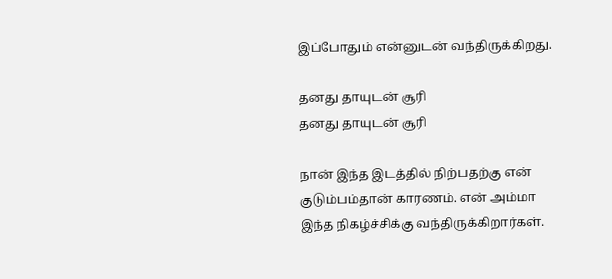இப்போதும் என்னுடன் வந்திருக்கிறது.

தனது தாயுடன் சூரி
தனது தாயுடன் சூரி

நான் இந்த இடத்தில் நிற்பதற்கு என் குடும்பம்தான் காரணம். என் அம்மா இந்த நிகழ்ச்சிக்கு வந்திருக்கிறார்கள்.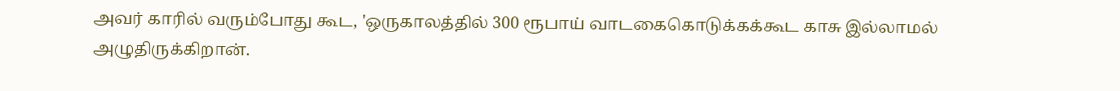அவர் காரில் வரும்போது கூட, 'ஒருகாலத்தில் 300 ரூபாய் வாடகைகொடுக்கக்கூட காசு இல்லாமல் அழுதிருக்கிறான்.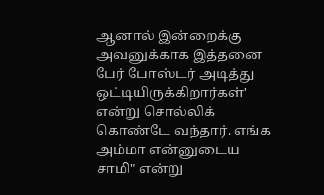ஆனால் இன்றைக்கு அவனுக்காக இத்தனை பேர் போஸ்டர் அடித்து ஒட்டியிருக்கிறார்கள்' என்று சொல்லிக் கொண்டே வந்தார். எங்க அம்மா என்னுடைய சாமி" என்று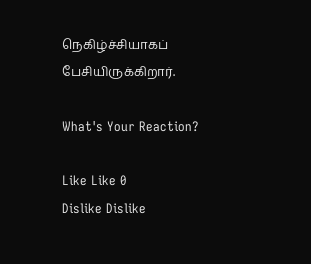நெகிழ்ச்சியாகப் பேசியிருக்கிறார்.

What's Your Reaction?

Like Like 0
Dislike Dislike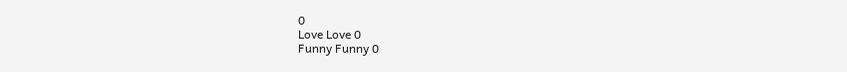0
Love Love 0
Funny Funny 0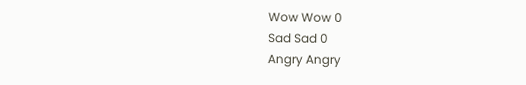Wow Wow 0
Sad Sad 0
Angry Angry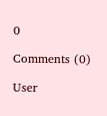0

Comments (0)

User